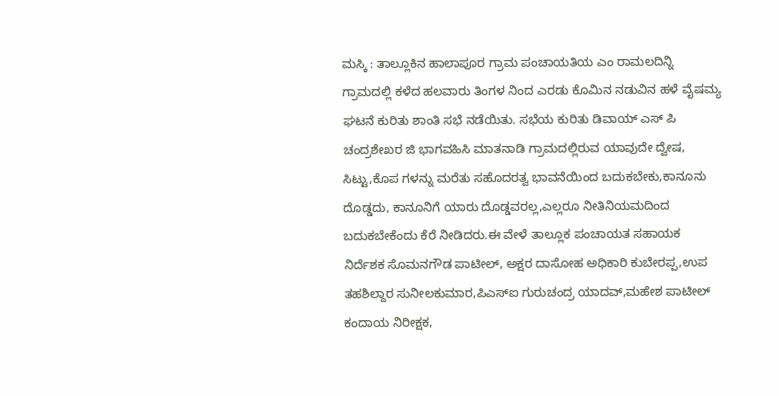ಮಸ್ಕಿ : ತಾಲ್ಲೂಕಿನ ಹಾಲಾಪೂರ ಗ್ರಾಮ ಪಂಚಾಯತಿಯ ಎಂ ರಾಮಲದಿನ್ನಿ ಗ್ರಾಮದಲ್ಲಿ ಕಳೆದ ಹಲವಾರು ತಿಂಗಳ ನಿಂದ ಎರಡು ಕೊಮಿನ ನಡುವಿನ ಹಳೆ ವೈಷಮ್ಯ ಘಟನೆ ಕುರಿತು ಶಾಂತಿ ಸಭೆ ನಡೆಯಿತು. ಸಭೆಯ ಕುರಿತು ಡಿವಾಯ್ ಎಸ್ ಪಿ ಚಂದ್ರಶೇಖರ ಜಿ ಭಾಗವಹಿಸಿ ಮಾತನಾಡಿ ಗ್ರಾಮದಲ್ಲಿರುವ ಯಾವುದೇ ದ್ವೇಷ, ಸಿಟ್ಟು,ಕೊಪ ಗಳನ್ನು ಮರೆತು ಸಹೊದರತ್ವ ಭಾವನೆಯಿಂದ ಬದುಕಬೇಕು,ಕಾನೂನು ದೊಡ್ಡದು, ಕಾನೂನಿಗೆ ಯಾರು ದೊಡ್ಡವರಲ್ಲ,ಎಲ್ಲರೂ ನೀತಿನಿಯಮದಿಂದ ಬದುಕಬೇಕೆಂದು ಕೆರೆ ನೀಡಿದರು.ಈ ವೇಳೆ ತಾಲ್ಲೂಕ ಪಂಚಾಯತ ಸಹಾಯಕ ನಿರ್ದೆಶಕ ಸೊಮನಗೌಡ ಪಾಟೀಲ್, ಅಕ್ಷರ ದಾಸೋಹ ಅಧಿಕಾರಿ ಕುಬೇರಪ್ಪ,ಉಪ ತಹಶಿಲ್ದಾರ ಸುನೀಲಕುಮಾರ,ಪಿಎಸ್ಐ ಗುರುಚಂದ್ರ ಯಾದವ್,ಮಹೇಶ ಪಾಟೀಲ್ ಕಂದಾಯ ನಿರೀಕ್ಷಕ,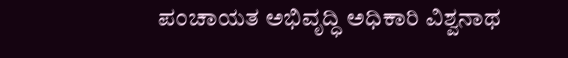ಪಂಚಾಯತ ಅಭಿವೃದ್ಧಿ ಅಧಿಕಾರಿ ವಿಶ್ವನಾಥ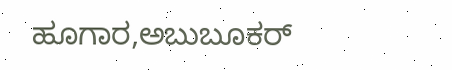ಹೂಗಾರ,ಅಬುಬೂಕರ್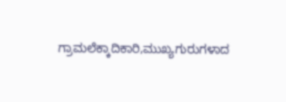ಗ್ರಾಮಲೆಕ್ಕಾದಿಕಾರಿ,ಮುಖ್ಯಗುರುಗಳಾದ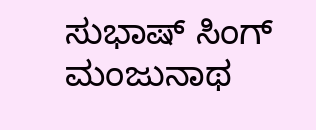ಸುಭಾಷ್ ಸಿಂಗ್ ಮಂಜುನಾಥ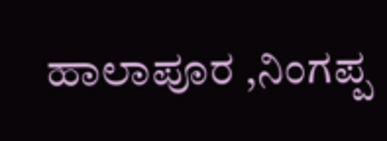ಹಾಲಾಪೂರ ,ನಿಂಗಪ್ಪ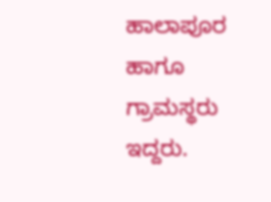ಹಾಲಾಪೂರ ಹಾಗೂ ಗ್ರಾಮಸ್ಥರು ಇದ್ದರು.